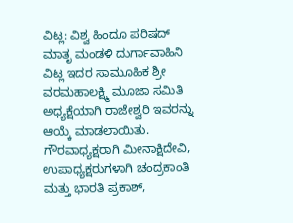ವಿಟ್ಲ: ವಿಶ್ವ ಹಿಂದೂ ಪರಿಷದ್ ಮಾತೃ ಮಂಡಳಿ ದುರ್ಗಾವಾಹಿನಿ ವಿಟ್ಲ ಇದರ ಸಾಮೂಹಿಕ ಶ್ರೀ ವರಮಹಾಲಕ್ಷ್ಮಿ ಮೂಜಾ ಸಮಿತಿ ಅಧ್ಯಕ್ಷೆಯಾಗಿ ರಾಜೇಶ್ವರಿ ಇವರನ್ನು ಆಯ್ಕೆ ಮಾಡಲಾಯಿತು.
ಗೌರವಾಧ್ಯಕ್ಷರಾಗಿ ಮೀನಾಕ್ಷಿದೇವಿ, ಉಪಾಧ್ಯಕ್ಷರುಗಳಾಗಿ ಚಂದ್ರಕಾಂತಿ ಮತ್ತು ಭಾರತಿ ಪ್ರಕಾಶ್,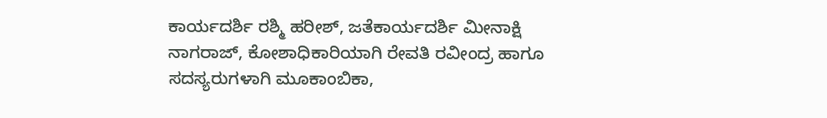ಕಾರ್ಯದರ್ಶಿ ರಶ್ಮಿ ಹರೀಶ್, ಜತೆಕಾರ್ಯದರ್ಶಿ ಮೀನಾಕ್ಷಿ ನಾಗರಾಜ್, ಕೋಶಾಧಿಕಾರಿಯಾಗಿ ರೇವತಿ ರವೀಂದ್ರ ಹಾಗೂ ಸದಸ್ಯರುಗಳಾಗಿ ಮೂಕಾಂಬಿಕಾ,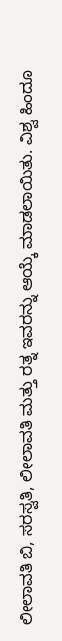ಲೀಲಾವತಿ ಬಿ, ಸರಸ್ವತಿ, ಲೀಲಾವತಿ ಮತ್ತು ರತ್ನ ಇವರನ್ನು ಆಯ್ಕೆ ಮಾಡಲಾಯಿತು. ವಿಶ್ವ ಹಿಂದೂ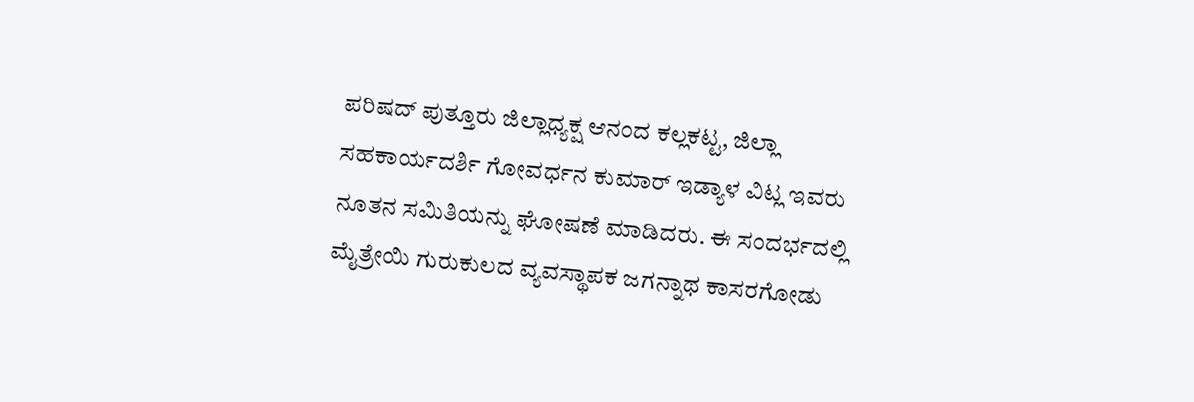ಪರಿಷದ್ ಪುತ್ತೂರು ಜಿಲ್ಲಾಧ್ಯಕ್ಷ ಆನಂದ ಕಲ್ಲಕಟ್ಟ, ಜಿಲ್ಲಾ ಸಹಕಾರ್ಯದರ್ಶಿ ಗೋವರ್ಧನ ಕುಮಾರ್ ಇಡ್ಯಾಳ ವಿಟ್ಲ ಇವರು ನೂತನ ಸಮಿತಿಯನ್ನು ಘೋಷಣೆ ಮಾಡಿದರು. ಈ ಸಂದರ್ಭದಲ್ಲಿ ಮೈತ್ರೇಯಿ ಗುರುಕುಲದ ವ್ಯವಸ್ಥಾಪಕ ಜಗನ್ನಾಥ ಕಾಸರಗೋಡು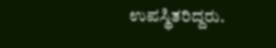ಉಪಸ್ಥಿತರಿದ್ದರು.